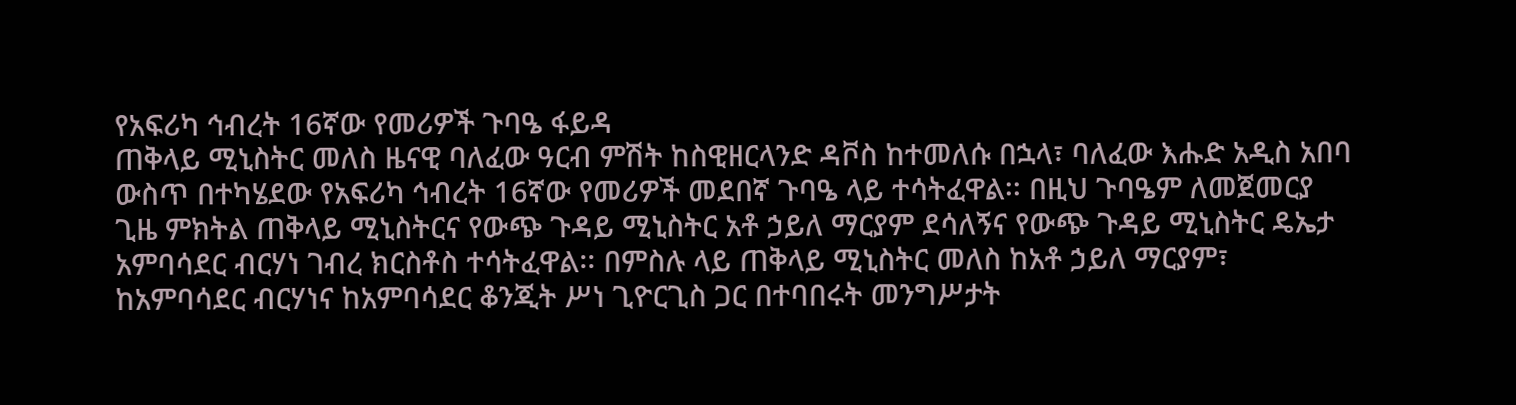የአፍሪካ ኅብረት 16ኛው የመሪዎች ጉባዔ ፋይዳ
ጠቅላይ ሚኒስትር መለስ ዜናዊ ባለፈው ዓርብ ምሽት ከስዊዘርላንድ ዳቮስ ከተመለሱ በኋላ፣ ባለፈው እሑድ አዲስ አበባ ውስጥ በተካሄደው የአፍሪካ ኅብረት 16ኛው የመሪዎች መደበኛ ጉባዔ ላይ ተሳትፈዋል፡፡ በዚህ ጉባዔም ለመጀመርያ ጊዜ ምክትል ጠቅላይ ሚኒስትርና የውጭ ጉዳይ ሚኒስትር አቶ ኃይለ ማርያም ደሳለኝና የውጭ ጉዳይ ሚኒስትር ዴኤታ አምባሳደር ብርሃነ ገብረ ክርስቶስ ተሳትፈዋል፡፡ በምስሉ ላይ ጠቅላይ ሚኒስትር መለስ ከአቶ ኃይለ ማርያም፣ ከአምባሳደር ብርሃነና ከአምባሳደር ቆንጂት ሥነ ጊዮርጊስ ጋር በተባበሩት መንግሥታት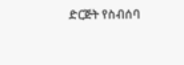ድርጅት የስብሰባ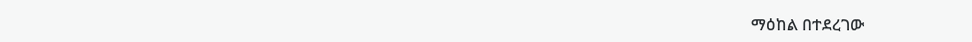ማዕከል በተደረገው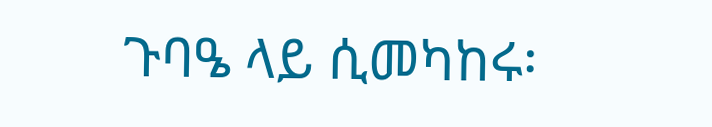ጉባዔ ላይ ሲመካከሩ፡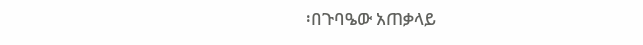፡በጉባዔው አጠቃላይ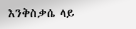እንቅስቃሴ ላይ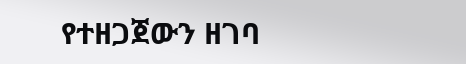የተዘጋጀውን ዘገባ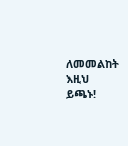ለመመልከት እዚህ ይጫኑ!